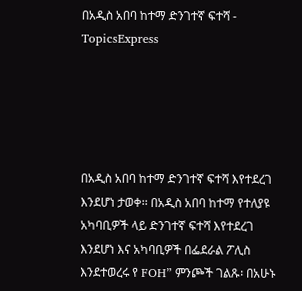በአዲስ አበባ ከተማ ድንገተኛ ፍተሻ - TopicsExpress





በአዲስ አበባ ከተማ ድንገተኛ ፍተሻ እየተደረገ እንደሆነ ታወቀ፡፡ በአዲስ አበባ ከተማ የተለያዩ አካባቢዎች ላይ ድንገተኛ ፍተሻ እየተደረገ እንደሆነ እና አካባቢዎች በፌደራል ፖሊስ እንደተወረሩ የ FOH” ምንጮች ገልጹ፡ በአሁኑ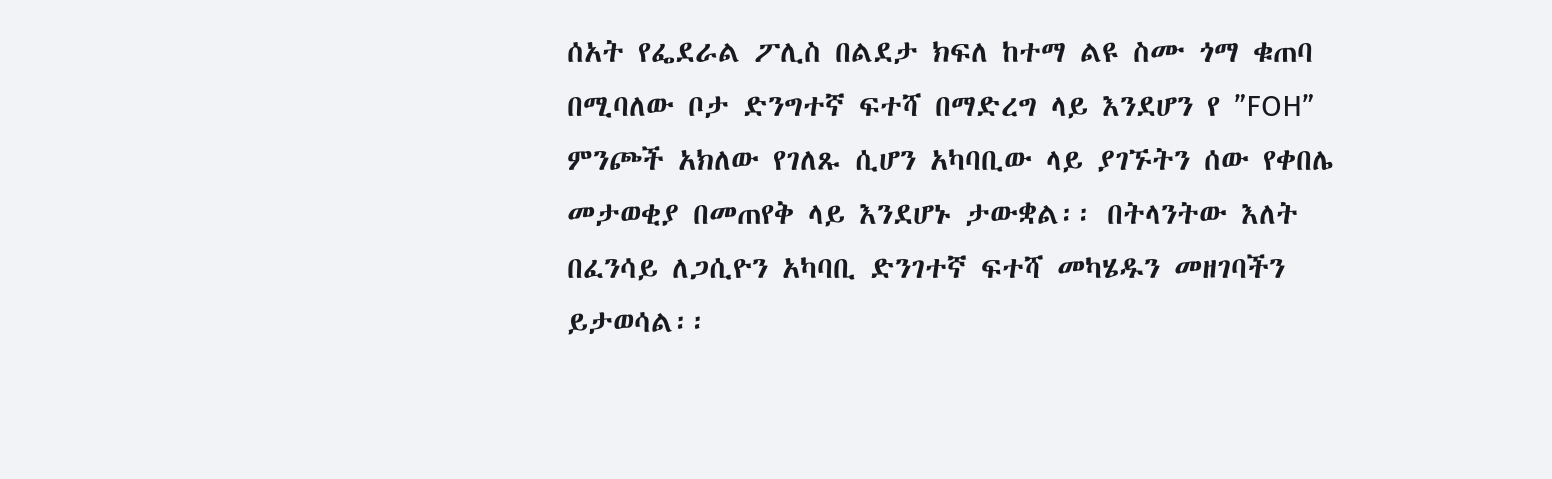ሰአት የፌደራል ፖሊስ በልደታ ክፍለ ከተማ ልዩ ስሙ ጎማ ቁጠባ በሚባለው ቦታ ድንግተኛ ፍተሻ በማድረግ ላይ እንደሆን የ ”FOH” ምንጮች አክለው የገለጹ ሲሆን አካባቢው ላይ ያገኙትን ሰው የቀበሌ መታወቂያ በመጠየቅ ላይ እንደሆኑ ታውቋል፡፡ በትላንትው እለት በፈንሳይ ለጋሲዮን አካባቢ ድንገተኛ ፍተሻ መካሄዱን መዘገባችን ይታወሳል፡፡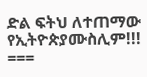ድል ፍትህ ለተጠማው የኢትዮጵያሙስሊም!!! ===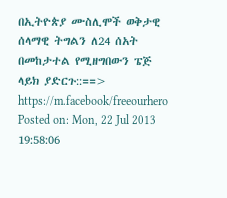በኢትዮጵያ ሙስሊሞች ወቅታዊ ሰላማዊ ትግልን ለ24 ሰአት በመከታተል የሚዘግበውን ፔጅ ላይክ ያድርጉ::==> https://m.facebook/freeourhero
Posted on: Mon, 22 Jul 2013 19:58:06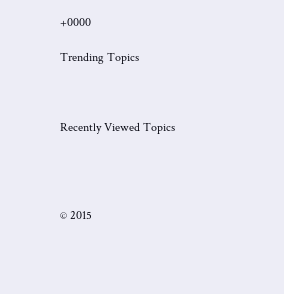+0000

Trending Topics



Recently Viewed Topics




© 2015